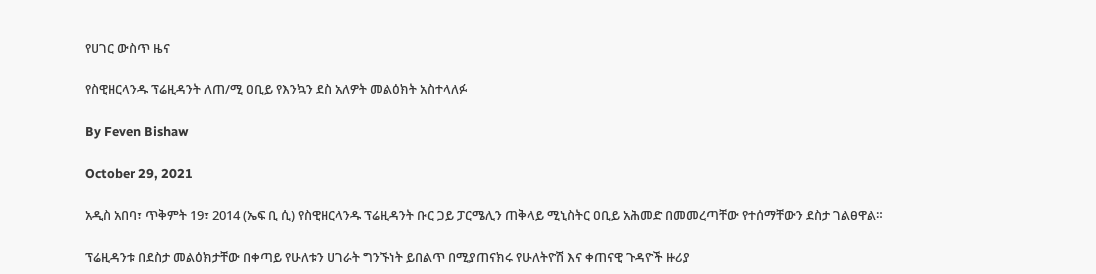የሀገር ውስጥ ዜና

የስዊዘርላንዱ ፕሬዚዳንት ለጠ/ሚ ዐቢይ የእንኳን ደስ አለዎት መልዕክት አስተላለፉ

By Feven Bishaw

October 29, 2021

አዲስ አበባ፣ ጥቅምት 19፣ 2014 (ኤፍ ቢ ሲ) የስዊዘርላንዱ ፕሬዚዳንት ቡር ጋይ ፓርሜሊን ጠቅላይ ሚኒስትር ዐቢይ አሕመድ በመመረጣቸው የተሰማቸውን ደስታ ገልፀዋል።

ፕሬዚዳንቱ በደስታ መልዕክታቸው በቀጣይ የሁለቱን ሀገራት ግንኙነት ይበልጥ በሚያጠናክሩ የሁለትዮሽ እና ቀጠናዊ ጉዳዮች ዙሪያ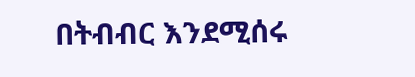በትብብር እንደሚሰሩ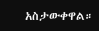አስታውቀዋል።